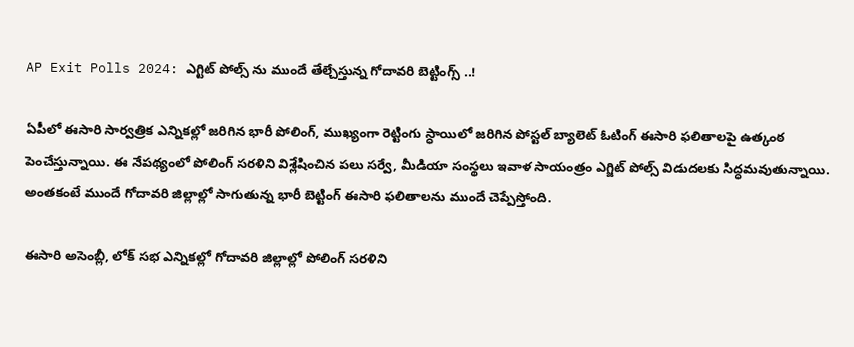AP Exit Polls 2024: ఎగ్టిట్ పోల్స్ ను ముందే తేల్చేస్తున్న గోదావరి బెట్టింగ్స్ ..!

ఏపీలో ఈసారి సార్వత్రిక ఎన్నికల్లో జరిగిన భారీ పోలింగ్, ముఖ్యంగా రెట్టింగు స్ధాయిలో జరిగిన పోస్టల్ బ్యాలెట్ ఓటింగ్ ఈసారి ఫలితాలపై ఉత్కంఠ పెంచేస్తున్నాయి. ఈ నేపథ్యంలో పోలింగ్ సరళిని విశ్లేషించిన పలు సర్వే, మీడియా సంస్థలు ఇవాళ సాయంత్రం ఎగ్జిట్ పోల్స్ విడుదలకు సిద్ధమవుతున్నాయి. అంతకంటే ముందే గోదావరి జిల్లాల్లో సాగుతున్న భారీ బెట్టింగ్ ఈసారి ఫలితాలను ముందే చెప్పేస్తోంది.

ఈసారి అసెంబ్లీ, లోక్ సభ ఎన్నికల్లో గోదావరి జిల్లాల్లో పోలింగ్ సరళిని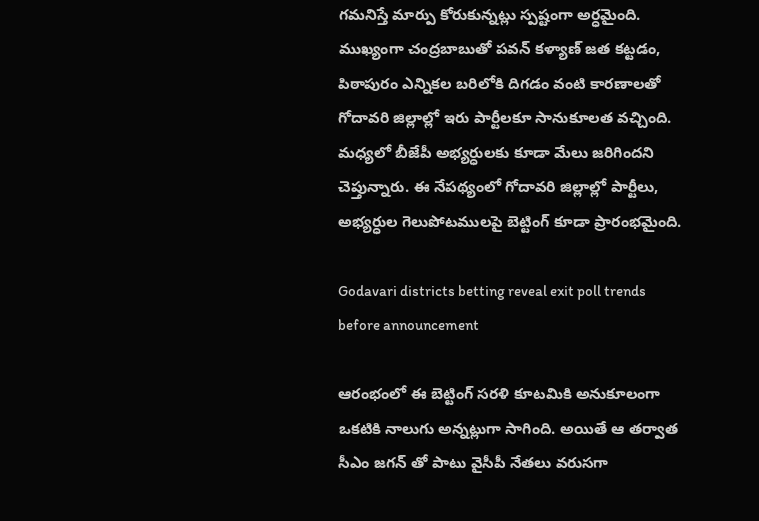గమనిస్తే మార్పు కోరుకున్నట్లు స్పష్టంగా అర్ధమైంది. ముఖ్యంగా చంద్రబాబుతో పవన్ కళ్యాణ్ జత కట్టడం, పిఠాపురం ఎన్నికల బరిలోకి దిగడం వంటి కారణాలతో గోదావరి జిల్లాల్లో ఇరు పార్టీలకూ సానుకూలత వచ్చింది. మధ్యలో బీజేపీ అభ్యర్ధులకు కూడా మేలు జరిగిందని చెప్తున్నారు. ఈ నేపథ్యంలో గోదావరి జిల్లాల్లో పార్టీలు, అభ్యర్ధుల గెలుపోటములపై బెట్టింగ్ కూడా ప్రారంభమైంది.

Godavari districts betting reveal exit poll trends before announcement

ఆరంభంలో ఈ బెట్టింగ్ సరళి కూటమికి అనుకూలంగా ఒకటికి నాలుగు అన్నట్లుగా సాగింది. అయితే ఆ తర్వాత సీఎం జగన్ తో పాటు వైసీపీ నేతలు వరుసగా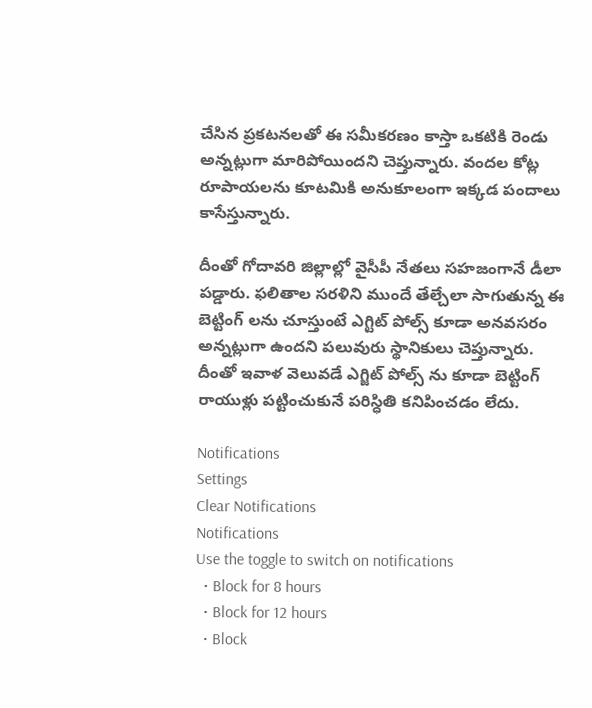చేసిన ప్రకటనలతో ఈ సమీకరణం కాస్తా ఒకటికి రెండు అన్నట్లుగా మారిపోయిందని చెప్తున్నారు. వందల కోట్ల రూపాయలను కూటమికి అనుకూలంగా ఇక్కడ పందాలు కాసేస్తున్నారు.

దీంతో గోదావరి జిల్లాల్లో వైసీపీ నేతలు సహజంగానే డీలా పడ్డారు. ఫలితాల సరళిని ముందే తేల్చేలా సాగుతున్న ఈ బెట్టింగ్ లను చూస్తుంటే ఎగ్టిట్ పోల్స్ కూడా అనవసరం అన్నట్లుగా ఉందని పలువురు స్థానికులు చెప్తున్నారు. దీంతో ఇవాళ వెలువడే ఎగ్జిట్ పోల్స్ ను కూడా బెట్టింగ్ రాయుళ్లు పట్టించుకునే పరిస్ధితి కనిపించడం లేదు.

Notifications
Settings
Clear Notifications
Notifications
Use the toggle to switch on notifications
  • Block for 8 hours
  • Block for 12 hours
  • Block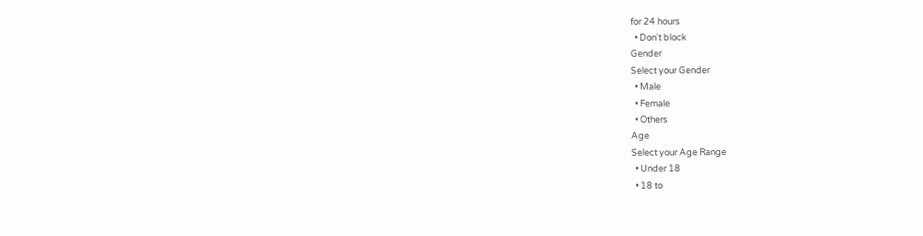for 24 hours
  • Don't block
Gender
Select your Gender
  • Male
  • Female
  • Others
Age
Select your Age Range
  • Under 18
  • 18 to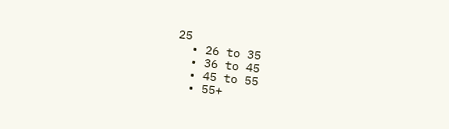25
  • 26 to 35
  • 36 to 45
  • 45 to 55
  • 55+